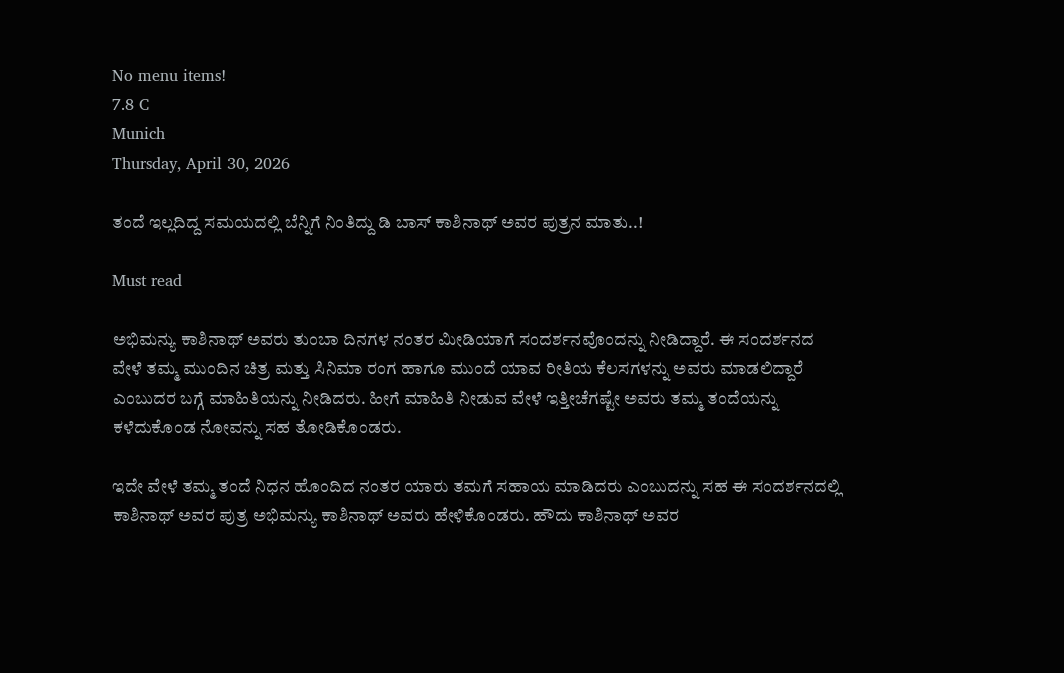No menu items!
7.8 C
Munich
Thursday, April 30, 2026

ತಂದೆ ಇಲ್ಲದಿದ್ದ ಸಮಯದಲ್ಲಿ ಬೆನ್ನಿಗೆ ನಿಂತಿದ್ದು ಡಿ ಬಾಸ್ ಕಾಶಿನಾಥ್ ಅವರ ಪುತ್ರನ ಮಾತು..!

Must read

ಅಭಿಮನ್ಯು ಕಾಶಿನಾಥ್ ಅವರು ತುಂಬಾ ದಿನಗಳ ನಂತರ ಮೀಡಿಯಾಗೆ ಸಂದರ್ಶನವೊಂದನ್ನು ನೀಡಿದ್ದಾರೆ. ಈ ಸಂದರ್ಶನದ ವೇಳೆ ತಮ್ಮ ಮುಂದಿನ ಚಿತ್ರ ಮತ್ತು ಸಿನಿಮಾ ರಂಗ ಹಾಗೂ ಮುಂದೆ ಯಾವ ರೀತಿಯ ಕೆಲಸಗಳನ್ನು ಅವರು ಮಾಡಲಿದ್ದಾರೆ ಎಂಬುದರ ಬಗ್ಗೆ ಮಾಹಿತಿಯನ್ನು ನೀಡಿದರು. ಹೀಗೆ ಮಾಹಿತಿ ನೀಡುವ ವೇಳೆ ಇತ್ತೀಚೆಗಷ್ಟೇ ಅವರು ತಮ್ಮ ತಂದೆಯನ್ನು ಕಳೆದುಕೊಂಡ ನೋವನ್ನು ಸಹ ತೋಡಿಕೊಂಡರು.

ಇದೇ ವೇಳೆ ತಮ್ಮ ತಂದೆ ನಿಧನ ಹೊಂದಿದ ನಂತರ ಯಾರು ತಮಗೆ ಸಹಾಯ ಮಾಡಿದರು ಎಂಬುದನ್ನು ಸಹ ಈ ಸಂದರ್ಶನದಲ್ಲಿ ಕಾಶಿನಾಥ್ ಅವರ ಪುತ್ರ ಅಭಿಮನ್ಯು ಕಾಶಿನಾಥ್ ಅವರು ಹೇಳಿಕೊಂಡರು. ಹೌದು ಕಾಶಿನಾಥ್ ಅವರ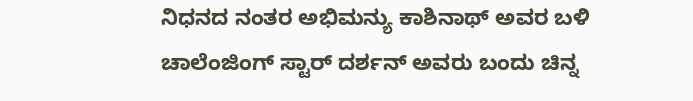ನಿಧನದ ನಂತರ ಅಭಿಮನ್ಯು ಕಾಶಿನಾಥ್ ಅವರ ಬಳಿ ಚಾಲೆಂಜಿಂಗ್ ಸ್ಟಾರ್ ದರ್ಶನ್ ಅವರು ಬಂದು ಚಿನ್ನ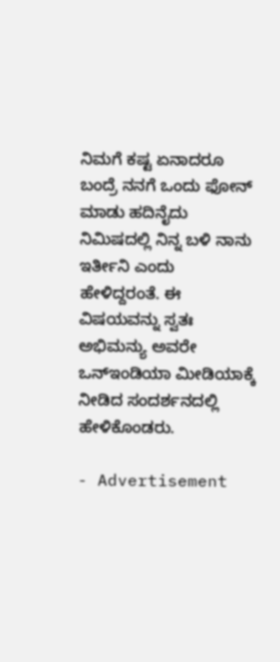ನಿಮಗೆ ಕಷ್ಟ ಏನಾದರೂ ಬಂದ್ರೆ ನನಗೆ ಒಂದು ಫೋನ್ ಮಾಡು ಹದಿನೈದು ನಿಮಿಷದಲ್ಲಿ ನಿನ್ನ ಬಳಿ ನಾನು ಇರ್ತೀನಿ ಎಂದು ಹೇಳಿದ್ದರಂತೆ. ಈ ವಿಷಯವನ್ನು ಸ್ವತಃ ಅಭಿಮನ್ಯು ಅವರೇ ಒನ್ಇಂಡಿಯಾ ಮೀಡಿಯಾಕ್ಕೆ ನೀಡಿದ ಸಂದರ್ಶನದಲ್ಲಿ ಹೇಳಿಕೊಂಡರು.

- Advertisement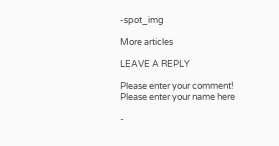-spot_img

More articles

LEAVE A REPLY

Please enter your comment!
Please enter your name here

-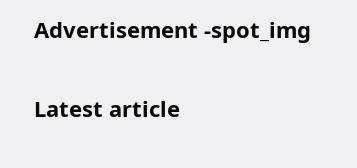Advertisement -spot_img

Latest article